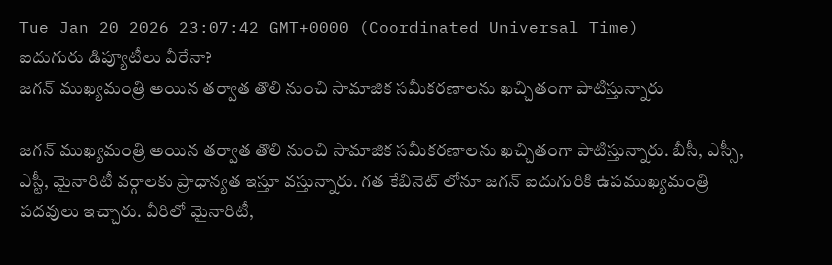Tue Jan 20 2026 23:07:42 GMT+0000 (Coordinated Universal Time)
ఐదుగురు డిప్యూటీలు వీరేనా?
జగన్ ముఖ్యమంత్రి అయిన తర్వాత తొలి నుంచి సామాజిక సమీకరణాలను ఖచ్చితంగా పాటిస్తున్నారు

జగన్ ముఖ్యమంత్రి అయిన తర్వాత తొలి నుంచి సామాజిక సమీకరణాలను ఖచ్చితంగా పాటిస్తున్నారు. బీసీ, ఎస్సీ, ఎస్టీ, మైనారిటీ వర్గాలకు ప్రాధాన్యత ఇస్తూ వస్తున్నారు. గత కేబినెట్ లోనూ జగన్ ఐదుగురికి ఉపముఖ్యమంత్రి పదవులు ఇచ్చారు. వీరిలో మైనారిటీ,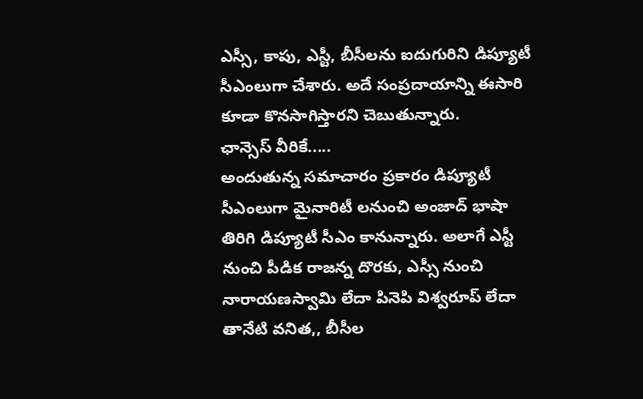ఎస్సీ, కాపు, ఎస్టీ, బీసీలను ఐదుగురిని డిప్యూటీ సీఎంలుగా చేశారు. అదే సంప్రదాయాన్ని ఈసారి కూడా కొనసాగిస్తారని చెబుతున్నారు.
ఛాన్సెస్ వీరికే.....
అందుతున్న సమాచారం ప్రకారం డిప్యూటీ సీఎంలుగా మైనారిటీ లనుంచి అంజాద్ భాషా తిరిగి డిప్యూటీ సీఎం కానున్నారు. అలాగే ఎస్టీ నుంచి పీడిక రాజన్న దొరకు, ఎస్సీ నుంచి నారాయణస్వామి లేదా పినెపి విశ్వరూప్ లేదా తానేటి వనిత,, బీసీల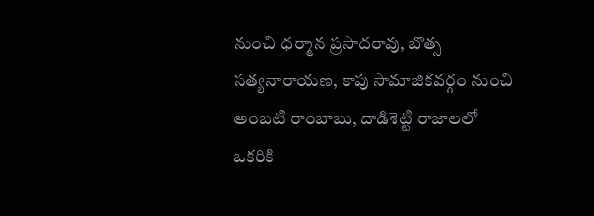నుంచి ధర్మాన ప్రసాదరావు, బొత్స సత్యనారాయణ, కాపు సామాజికవర్గం నుంచి అంబటి రాంబాబు, దాడిశెట్టి రాజాలలో ఒకరికి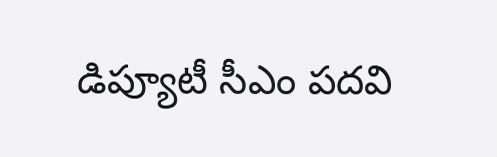డిప్యూటీ సీఎం పదవి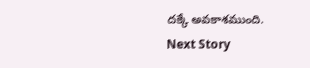దక్కే అవకాశముంది.
Next Story